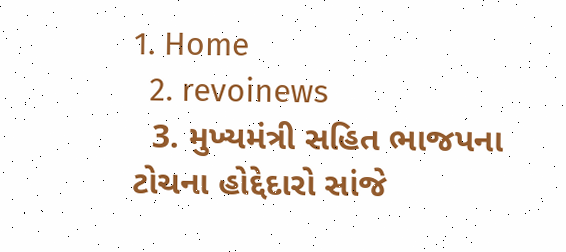1. Home
  2. revoinews
  3. મુખ્યમંત્રી સહિત ભાજપના ટોચના હોદ્દેદારો સાંજે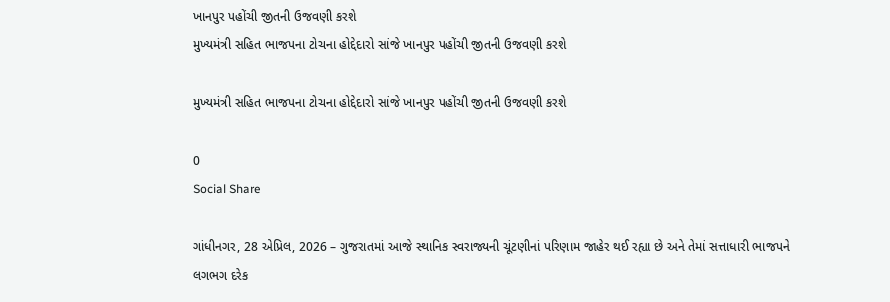ખાનપુર પહોંચી જીતની ઉજવણી કરશે
મુખ્યમંત્રી સહિત ભાજપના ટોચના હોદ્દેદારો સાંજે ખાનપુર પહોંચી જીતની ઉજવણી કરશે

મુખ્યમંત્રી સહિત ભાજપના ટોચના હોદ્દેદારો સાંજે ખાનપુર પહોંચી જીતની ઉજવણી કરશે

0
Social Share

ગાંધીનગર, 28 એપ્રિલ, 2026 – ગુજરાતમાં આજે સ્થાનિક સ્વરાજ્યની ચૂંટણીનાં પરિણામ જાહેર થઈ રહ્યા છે અને તેમાં સત્તાધારી ભાજપને લગભગ દરેક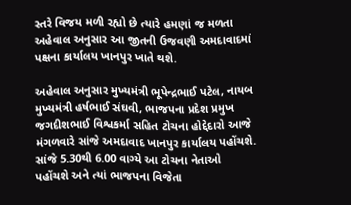સ્તરે વિજય મળી રહ્યો છે ત્યારે હમણાં જ મળતા અહેવાલ અનુસાર આ જીતની ઉજવણી અમદાવાદમાં પક્ષના કાર્યાલય ખાનપુર ખાતે થશે.

અહેવાલ અનુસાર મુખ્યમંત્રી ભૂપેન્દ્રભાઈ પટેલ, નાયબ મુખ્યમંત્રી હર્ષભાઈ સંઘવી, ભાજપના પ્રદેશ પ્રમુખ જગદીશભાઈ વિશ્વકર્મા સહિત ટોચના હોદ્દેદારો આજે મંગળવારે સાંજે અમદાવાદ ખાનપુર કાર્યાલય પહોંચશે. સાંજે 5.30થી 6.00 વાગ્યે આ ટોચના નેતાઓ પહોંચશે અને ત્યાં ભાજપના વિજેતા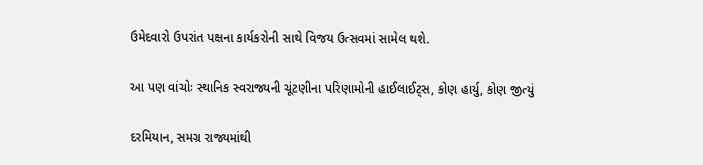ઉમેદવારો ઉપરાંત પક્ષના કાર્યકરોની સાથે વિજય ઉત્સવમાં સામેલ થશે.

આ પણ વાંચોઃ સ્થાનિક સ્વરાજ્યની ચૂંટણીના પરિણામોની હાઈલાઈટ્સ, કોણ હાર્યુ, કોણ જીત્યું

દરમિયાન, સમગ્ર રાજ્યમાંથી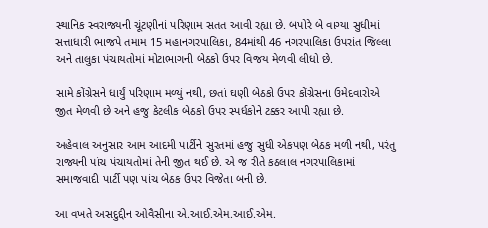સ્થાનિક સ્વરાજ્યની ચૂંટણીનાં પરિણામ સતત આવી રહ્યા છે. બપોરે બે વાગ્યા સુધીમાં સત્તાધારી ભાજપે તમામ 15 મહાનગરપાલિકા, 84માંથી 46 નગરપાલિકા ઉપરાંત જિલ્લા અને તાલુકા પંચાયતોમાં મોટાભાગની બેઠકો ઉપર વિજય મેળવી લીધો છે.

સામે કોંગ્રેસને ધાર્યું પરિણામ મળ્યું નથી, છતાં ઘણી બેઠકો ઉપર કોંગ્રેસના ઉમેદવારોએ જીત મેળવી છે અને હજુ કેટલીક બેઠકો ઉપર સ્પર્ધકોને ટક્કર આપી રહ્યા છે.

અહેવાલ અનુસાર આમ આદમી પાર્ટીને સુરતમાં હજુ સુધી એકપણ બેઠક મળી નથી, પરંતુ રાજ્યની પાંચ પંચાયતોમાં તેની જીત થઈ છે. એ જ રીતે કઠલાલ નગરપાલિકામાં સમાજવાદી પાર્ટી પણ પાંચ બેઠક ઉપર વિજેતા બની છે.

આ વખતે અસદુદ્દીન ઓવૈસીના એ.આઈ.એમ.આઈ.એમ.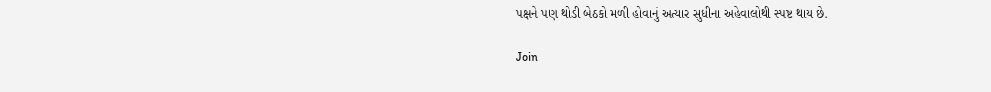પક્ષને પણ થોડી બેઠકો મળી હોવાનું અત્યાર સુધીના અહેવાલોથી સ્પષ્ટ થાય છે.

Join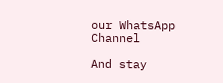our WhatsApp Channel

And stay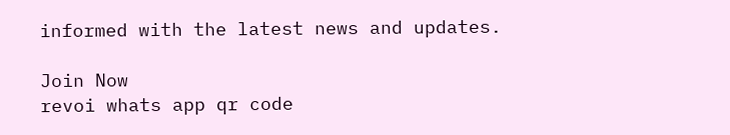informed with the latest news and updates.

Join Now
revoi whats app qr code